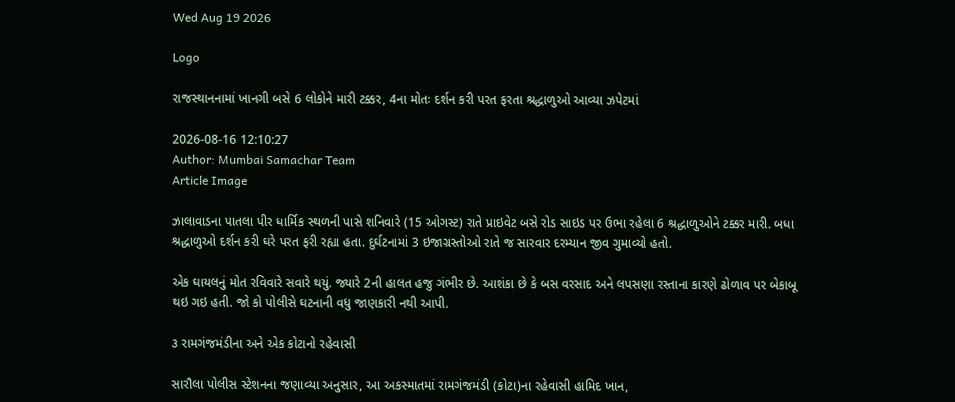Wed Aug 19 2026

Logo

રાજસ્થાનનામાં ખાનગી બસે 6 લોકોને મારી ટક્કર, 4ના મોતઃ દર્શન કરી પરત ફરતા શ્રદ્ધાળુઓ આવ્યા ઝપેટમાં

2026-08-16 12:10:27
Author: Mumbai Samachar Team
Article Image

ઝાલાવાડના પાતલા પીર ધાર્મિક સ્થળની પાસે શનિવારે (15 ઓગસ્ટ) રાતે પ્રાઇવેટ બસે રોડ સાઇડ પર ઉભા રહેલા 6 શ્રદ્ધાળુઓને ટક્કર મારી. બધા શ્રદ્ધાળુઓ દર્શન કરી ઘરે પરત ફરી રહ્યા હતા. દુર્ઘટનામાં 3 ઇજાગ્રસ્તોઓ રાતે જ સારવાર દરમ્યાન જીવ ગુમાવ્યો હતો.

એક ઘાયલનું મોત રવિવારે સવારે થયું. જ્યારે 2ની હાલત હજુ ગંભીર છે. આશંકા છે કે બસ વરસાદ અને લપસણા રસ્તાના કારણે ઢોળાવ પર બેકાબૂ થઇ ગઇ હતી. જો કો પોલીસે ઘટનાની વધુ જાણકારી નથી આપી.

૩ રામગંજમંડીના અને એક કોટાનો રહેવાસી

સારૌલા પોલીસ સ્ટેશનના જણાવ્યા અનુસાર, આ અકસ્માતમાં રામગંજમંડી (કોટા)ના રહેવાસી હામિદ ખાન,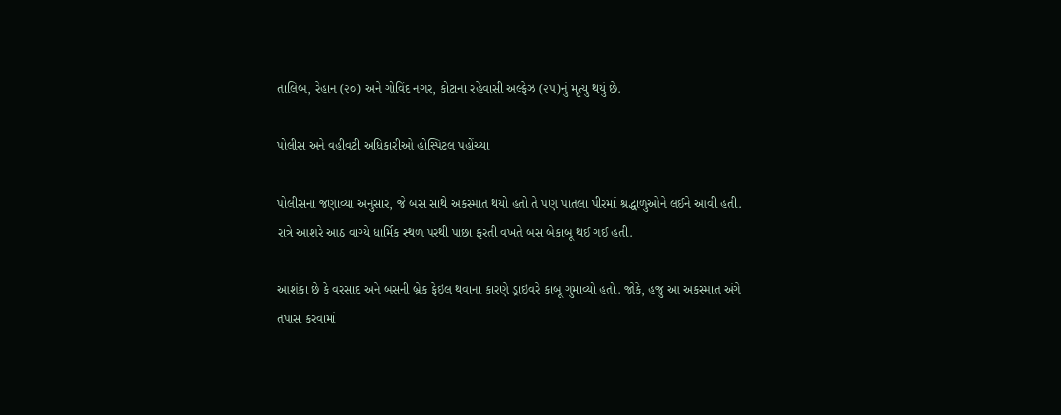તાલિબ, રેહાન (૨૦) અને ગોવિંદ નગર, કોટાના રહેવાસી અલ્ફેઝ (૨૫)નું મૃત્યુ થયું છે.

પોલીસ અને વહીવટી અધિકારીઓ હોસ્પિટલ પહોંચ્યા

પોલીસના જણાવ્યા અનુસાર, જે બસ સાથે અકસ્માત થયો હતો તે પણ પાતલા પીરમાં શ્રદ્ધાળુઓને લઈને આવી હતી. રાત્રે આશરે આઠ વાગ્યે ધાર્મિક સ્થળ પરથી પાછા ફરતી વખતે બસ બેકાબૂ થઈ ગઈ હતી.

આશંકા છે કે વરસાદ અને બસની બ્રેક ફેઇલ થવાના કારણે ડ્રાઇવરે કાબૂ ગુમાવ્યો હતો. જોકે, હજુ આ અકસ્માત અંગે તપાસ કરવામાં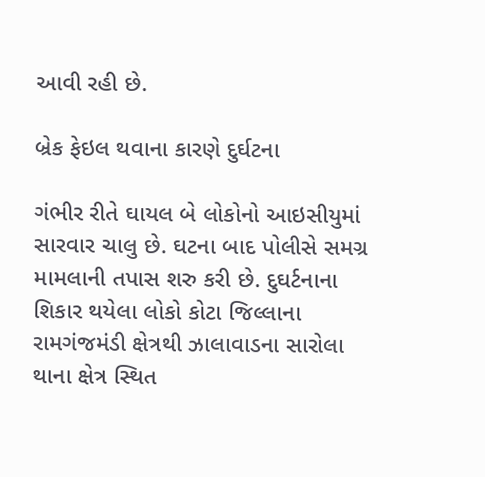આવી રહી છે.

બ્રેક ફેઇલ થવાના કારણે દુર્ઘટના

ગંભીર રીતે ઘાયલ બે લોકોનો આઇસીયુમાં સારવાર ચાલુ છે. ઘટના બાદ પોલીસે સમગ્ર મામલાની તપાસ શરુ કરી છે. દુઘર્ટનાના શિકાર થયેલા લોકો કોટા જિલ્લાના રામગંજમંડી ક્ષેત્રથી ઝાલાવાડના સારોલા થાના ક્ષેત્ર સ્થિત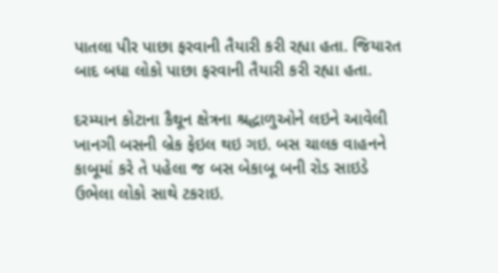પાતલા પીર પાછા ફરવાની તૈયારી કરી રહ્યા હતા. જિયારત બાદ બધા લોકો પાછા ફરવાની તૈયારી કરી રહ્યા હતા.

દરમ્યાન કોટાના કૈથૂન ક્ષેત્રના શ્રદ્ધાળુઓને લઇને આવેલી ખાનગી બસની બ્રેક ફેઇલ થઇ ગઇ. બસ ચાલક વાહનને કાબૂમાં કરે તે પહેલા જ બસ બેકાબૂ બની રોડ સાઇડે ઉભેલા લોકો સાથે ટકરાઇ.